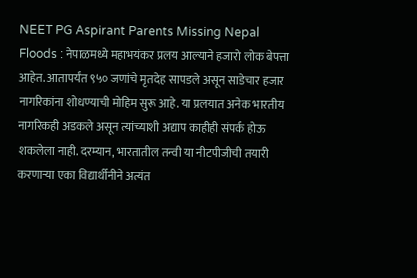NEET PG Aspirant Parents Missing Nepal Floods : नेपाळमध्ये महाभयंकर प्रलय आल्याने हजारो लोक बेपत्ता आहेत. आतापर्यंत ९५० जणांचे मृतदेह सापडले असून साडेचार हजार नागरिकांना शोधण्याची मोहिम सुरू आहे. या प्रलयात अनेक भारतीय नागरिकही अडकले असून त्यांच्याशी अद्याप काहीही संपर्क होऊ शकलेला नाही. दरम्यान, भारतातील तन्वी या नीटपीजीची तयारी करणाऱ्या एका विद्यार्थीनीने अत्यंत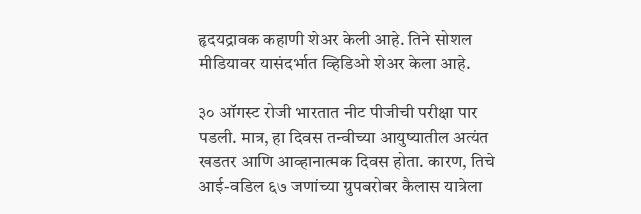हृदयद्रावक कहाणी शेअर केली आहे. तिने सोशल मीडियावर यासंदर्भात व्हिडिओ शेअर केला आहे.

३० ऑगस्ट रोजी भारतात नीट पीजीची परीक्षा पार पडली. मात्र, हा दिवस तन्वीच्या आयुष्यातील अत्यंत खडतर आणि आव्हानात्मक दिवस होता. कारण, तिचे आई-वडिल ६७ जणांच्या ग्रुपबरोबर कैलास यात्रेला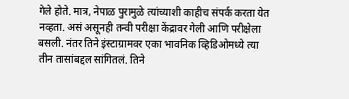गेले होते. मात्र, नेपाळ पुरामुळे त्यांच्याशी काहीच संपर्क करता येत नव्हता. असं असूनही तन्वी परीक्षा केंद्रावर गेली आणि परीक्षेला बसली. नंतर तिने इंस्टाग्रामवर एका भावनिक व्हिडिओमध्ये त्या तीन तासांबद्दल सांगितलं. तिने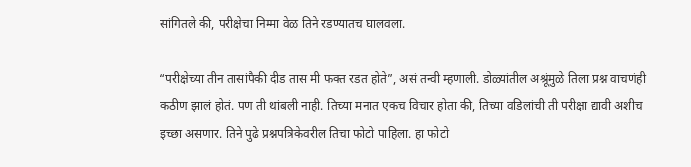सांगितले की, परीक्षेचा निम्मा वेळ तिने रडण्यातच घालवला.

“परीक्षेच्या तीन तासांपैकी दीड तास मी फक्त रडत होते”, असं तन्वी म्हणाली. डोळ्यांतील अश्रूंमुळे तिला प्रश्न वाचणंही कठीण झालं होतं. पण ती थांबली नाही. तिच्या मनात एकच विचार होता की, तिच्या वडिलांची ती परीक्षा द्यावी अशीच इच्छा असणार. तिने पुढे प्रश्नपत्रिकेवरील तिचा फोटो पाहिला. हा फोटो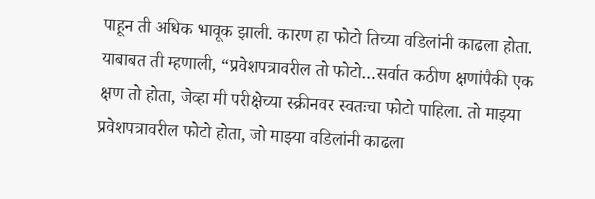पाहून ती अधिक भावूक झाली. कारण हा फोटो तिच्या वडिलांनी काढला होता. याबाबत ती म्हणाली, “प्रवेशपत्रावरील तो फोटो…सर्वात कठीण क्षणांपैकी एक क्षण तो होता, जेव्हा मी परीक्षेच्या स्क्रीनवर स्वतःचा फोटो पाहिला. तो माझ्या प्रवेशपत्रावरील फोटो होता, जो माझ्या वडिलांनी काढला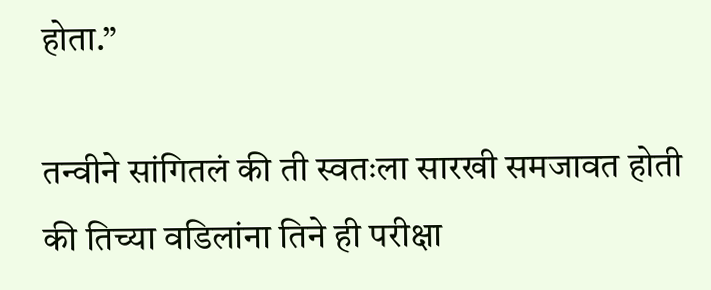होता.”

तन्वीने सांगितलं की ती स्वतःला सारखी समजावत होती की तिच्या वडिलांना तिने ही परीक्षा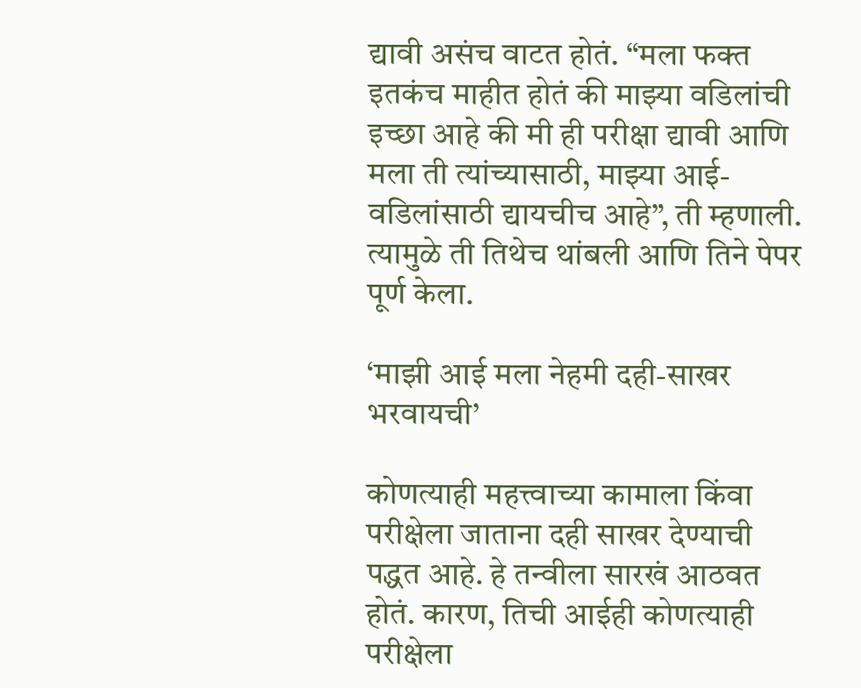द्यावी असंच वाटत होतं. “मला फक्त इतकंच माहीत होतं की माझ्या वडिलांची इच्छा आहे की मी ही परीक्षा द्यावी आणि मला ती त्यांच्यासाठी, माझ्या आई-वडिलांसाठी द्यायचीच आहे”, ती म्हणाली. त्यामुळे ती तिथेच थांबली आणि तिने पेपर पूर्ण केला.

‘माझी आई मला नेहमी दही-साखर भरवायची’

कोणत्याही महत्त्वाच्या कामाला किंवा परीक्षेला जाताना दही साखर देण्याची पद्धत आहे. हे तन्वीला सारखं आठवत होतं. कारण, तिची आईही कोणत्याही परीक्षेला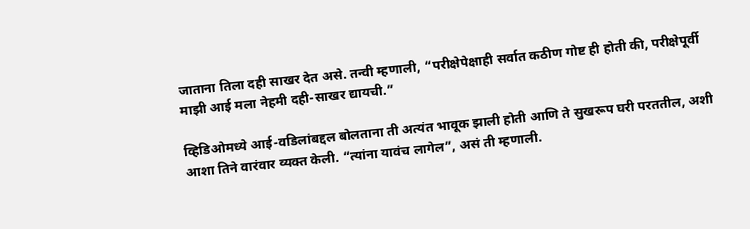जाताना तिला दही साखर देत असे. तन्वी म्हणाली, “परीक्षेपेक्षाही सर्वात कठीण गोष्ट ही होती की, परीक्षेपूर्वी माझी आई मला नेहमी दही-साखर द्यायची.”

व्हिडिओमध्ये आई-वडिलांबद्दल बोलताना ती अत्यंत भावूक झाली होती आणि ते सुखरूप घरी परततील, अशी आशा तिने वारंवार व्यक्त केली. “त्यांना यावंच लागेल”, असं ती म्हणाली.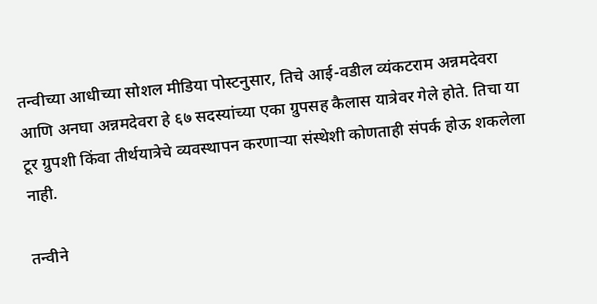तन्वीच्या आधीच्या सोशल मीडिया पोस्टनुसार, तिचे आई-वडील व्यंकटराम अन्नमदेवरा आणि अनघा अन्नमदेवरा हे ६७ सदस्यांच्या एका ग्रुपसह कैलास यात्रेवर गेले होते. तिचा या टूर ग्रुपशी किंवा तीर्थयात्रेचे व्यवस्थापन करणाऱ्या संस्थेशी कोणताही संपर्क होऊ शकलेला नाही.

तन्वीने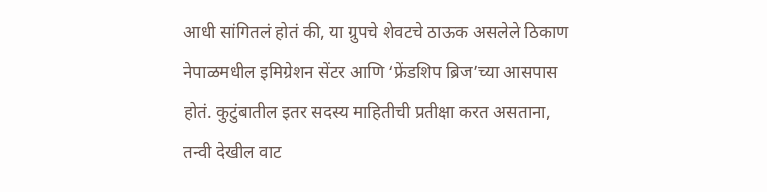आधी सांगितलं होतं की, या ग्रुपचे शेवटचे ठाऊक असलेले ठिकाण नेपाळमधील इमिग्रेशन सेंटर आणि ‘फ्रेंडशिप ब्रिज’च्या आसपास होतं. कुटुंबातील इतर सदस्य माहितीची प्रतीक्षा करत असताना, तन्वी देखील वाट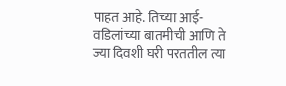पाहत आहे. तिच्या आई-वडिलांच्या बातमीची आणि ते ज्या दिवशी घरी परततील त्या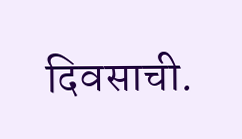दिवसाची.